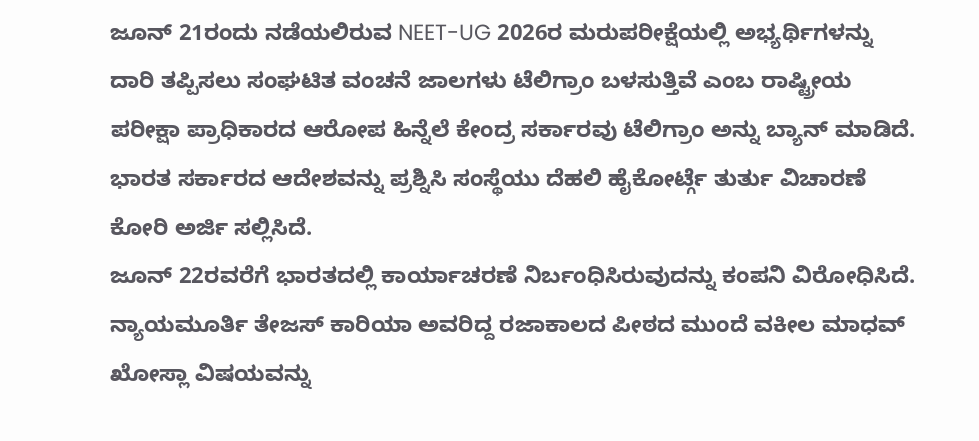ಜೂನ್ 21ರಂದು ನಡೆಯಲಿರುವ NEET-UG 2026ರ ಮರುಪರೀಕ್ಷೆಯಲ್ಲಿ ಅಭ್ಯರ್ಥಿಗಳನ್ನು ದಾರಿ ತಪ್ಪಿಸಲು ಸಂಘಟಿತ ವಂಚನೆ ಜಾಲಗಳು ಟೆಲಿಗ್ರಾಂ ಬಳಸುತ್ತಿವೆ ಎಂಬ ರಾಷ್ಟ್ರೀಯ ಪರೀಕ್ಷಾ ಪ್ರಾಧಿಕಾರದ ಆರೋಪ ಹಿನ್ನೆಲೆ ಕೇಂದ್ರ ಸರ್ಕಾರವು ಟೆಲಿಗ್ರಾಂ ಅನ್ನು ಬ್ಯಾನ್ ಮಾಡಿದೆ. ಭಾರತ ಸರ್ಕಾರದ ಆದೇಶವನ್ನು ಪ್ರಶ್ನಿಸಿ ಸಂಸ್ಥೆಯು ದೆಹಲಿ ಹೈಕೋರ್ಟ್ಗೆ ತುರ್ತು ವಿಚಾರಣೆ ಕೋರಿ ಅರ್ಜಿ ಸಲ್ಲಿಸಿದೆ.
ಜೂನ್ 22ರವರೆಗೆ ಭಾರತದಲ್ಲಿ ಕಾರ್ಯಾಚರಣೆ ನಿರ್ಬಂಧಿಸಿರುವುದನ್ನು ಕಂಪನಿ ವಿರೋಧಿಸಿದೆ. ನ್ಯಾಯಮೂರ್ತಿ ತೇಜಸ್ ಕಾರಿಯಾ ಅವರಿದ್ದ ರಜಾಕಾಲದ ಪೀಠದ ಮುಂದೆ ವಕೀಲ ಮಾಧವ್ ಖೋಸ್ಲಾ ವಿಷಯವನ್ನು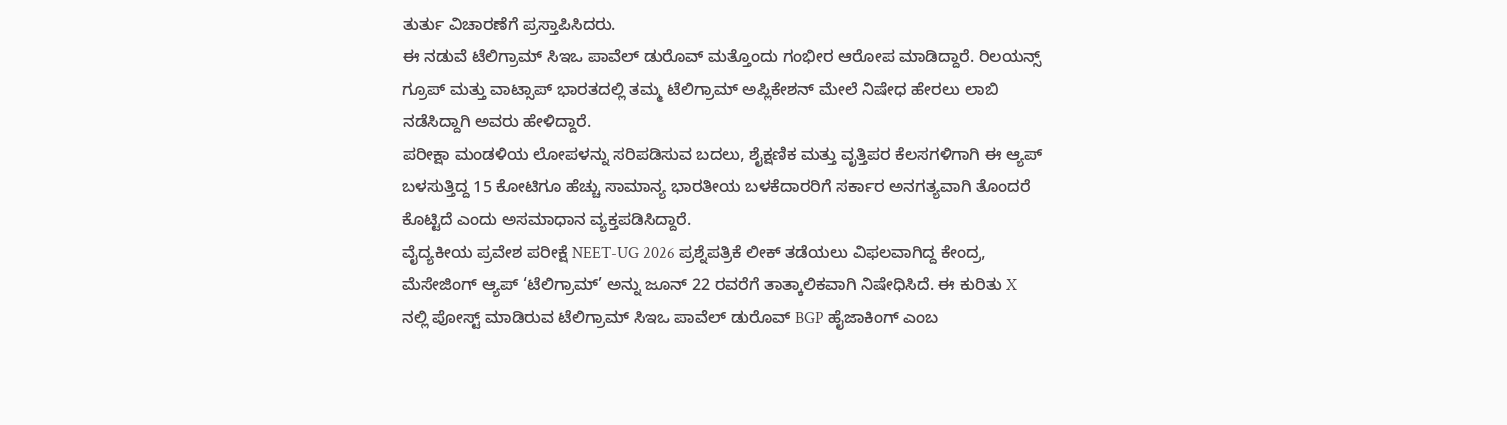ತುರ್ತು ವಿಚಾರಣೆಗೆ ಪ್ರಸ್ತಾಪಿಸಿದರು.
ಈ ನಡುವೆ ಟೆಲಿಗ್ರಾಮ್ ಸಿಇಒ ಪಾವೆಲ್ ಡುರೊವ್ ಮತ್ತೊಂದು ಗಂಭೀರ ಆರೋಪ ಮಾಡಿದ್ದಾರೆ. ರಿಲಯನ್ಸ್ ಗ್ರೂಪ್ ಮತ್ತು ವಾಟ್ಸಾಪ್ ಭಾರತದಲ್ಲಿ ತಮ್ಮ ಟೆಲಿಗ್ರಾಮ್ ಅಪ್ಲಿಕೇಶನ್ ಮೇಲೆ ನಿಷೇಧ ಹೇರಲು ಲಾಬಿ ನಡೆಸಿದ್ದಾಗಿ ಅವರು ಹೇಳಿದ್ದಾರೆ.
ಪರೀಕ್ಷಾ ಮಂಡಳಿಯ ಲೋಪಳನ್ನು ಸರಿಪಡಿಸುವ ಬದಲು, ಶೈಕ್ಷಣಿಕ ಮತ್ತು ವೃತ್ತಿಪರ ಕೆಲಸಗಳಿಗಾಗಿ ಈ ಆ್ಯಪ್ ಬಳಸುತ್ತಿದ್ದ 15 ಕೋಟಿಗೂ ಹೆಚ್ಚು ಸಾಮಾನ್ಯ ಭಾರತೀಯ ಬಳಕೆದಾರರಿಗೆ ಸರ್ಕಾರ ಅನಗತ್ಯವಾಗಿ ತೊಂದರೆ ಕೊಟ್ಟಿದೆ ಎಂದು ಅಸಮಾಧಾನ ವ್ಯಕ್ತಪಡಿಸಿದ್ದಾರೆ.
ವೈದ್ಯಕೀಯ ಪ್ರವೇಶ ಪರೀಕ್ಷೆ NEET-UG 2026 ಪ್ರಶ್ನೆಪತ್ರಿಕೆ ಲೀಕ್ ತಡೆಯಲು ವಿಫಲವಾಗಿದ್ದ ಕೇಂದ್ರ, ಮೆಸೇಜಿಂಗ್ ಆ್ಯಪ್ ‘ಟೆಲಿಗ್ರಾಮ್’ ಅನ್ನು ಜೂನ್ 22 ರವರೆಗೆ ತಾತ್ಕಾಲಿಕವಾಗಿ ನಿಷೇಧಿಸಿದೆ. ಈ ಕುರಿತು X ನಲ್ಲಿ ಪೋಸ್ಟ್ ಮಾಡಿರುವ ಟೆಲಿಗ್ರಾಮ್ ಸಿಇಒ ಪಾವೆಲ್ ಡುರೊವ್ BGP ಹೈಜಾಕಿಂಗ್ ಎಂಬ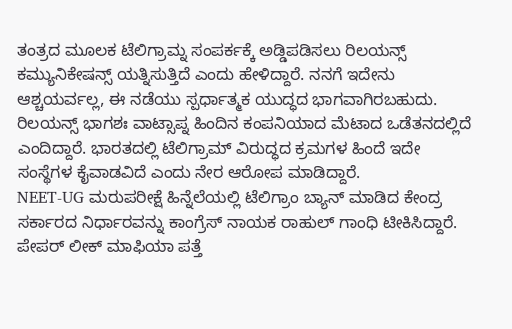ತಂತ್ರದ ಮೂಲಕ ಟೆಲಿಗ್ರಾಮ್ನ ಸಂಪರ್ಕಕ್ಕೆ ಅಡ್ಡಿಪಡಿಸಲು ರಿಲಯನ್ಸ್ ಕಮ್ಯುನಿಕೇಷನ್ಸ್ ಯತ್ನಿಸುತ್ತಿದೆ ಎಂದು ಹೇಳಿದ್ದಾರೆ. ನನಗೆ ಇದೇನು ಆಶ್ಚಯರ್ವಲ್ಲ, ಈ ನಡೆಯು ಸ್ಪರ್ಧಾತ್ಮಕ ಯುದ್ಧದ ಭಾಗವಾಗಿರಬಹುದು. ರಿಲಯನ್ಸ್ ಭಾಗಶಃ ವಾಟ್ಸಾಪ್ನ ಹಿಂದಿನ ಕಂಪನಿಯಾದ ಮೆಟಾದ ಒಡೆತನದಲ್ಲಿದೆ ಎಂದಿದ್ದಾರೆ. ಭಾರತದಲ್ಲಿ ಟೆಲಿಗ್ರಾಮ್ ವಿರುದ್ಧದ ಕ್ರಮಗಳ ಹಿಂದೆ ಇದೇ ಸಂಸ್ಥೆಗಳ ಕೈವಾಡವಿದೆ ಎಂದು ನೇರ ಆರೋಪ ಮಾಡಿದ್ದಾರೆ.
NEET-UG ಮರುಪರೀಕ್ಷೆ ಹಿನ್ನೆಲೆಯಲ್ಲಿ ಟೆಲಿಗ್ರಾಂ ಬ್ಯಾನ್ ಮಾಡಿದ ಕೇಂದ್ರ ಸರ್ಕಾರದ ನಿರ್ಧಾರವನ್ನು ಕಾಂಗ್ರೆಸ್ ನಾಯಕ ರಾಹುಲ್ ಗಾಂಧಿ ಟೀಕಿಸಿದ್ದಾರೆ. ಪೇಪರ್ ಲೀಕ್ ಮಾಫಿಯಾ ಪತ್ತೆ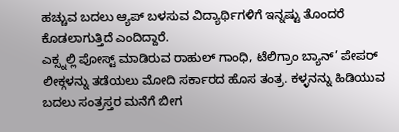ಹಚ್ಚುವ ಬದಲು ಆ್ಯಪ್ ಬಳಸುವ ವಿದ್ಯಾರ್ಥಿಗಳಿಗೆ ಇನ್ನಷ್ಟು ತೊಂದರೆ ಕೊಡಲಾಗುತ್ತಿದೆ ಎಂದಿದ್ದಾರೆ.
ಎಕ್ಸ್ನಲ್ಲಿ ಪೋಸ್ಟ್ ಮಾಡಿರುವ ರಾಹುಲ್ ಗಾಂಧಿ, ಟೆಲಿಗ್ರಾಂ ಬ್ಯಾನ್’ ಪೇಪರ್ ಲೀಕ್ಗಳನ್ನು ತಡೆಯಲು ಮೋದಿ ಸರ್ಕಾರದ ಹೊಸ ತಂತ್ರ. ಕಳ್ಳನನ್ನು ಹಿಡಿಯುವ ಬದಲು ಸಂತ್ರಸ್ತರ ಮನೆಗೆ ಬೀಗ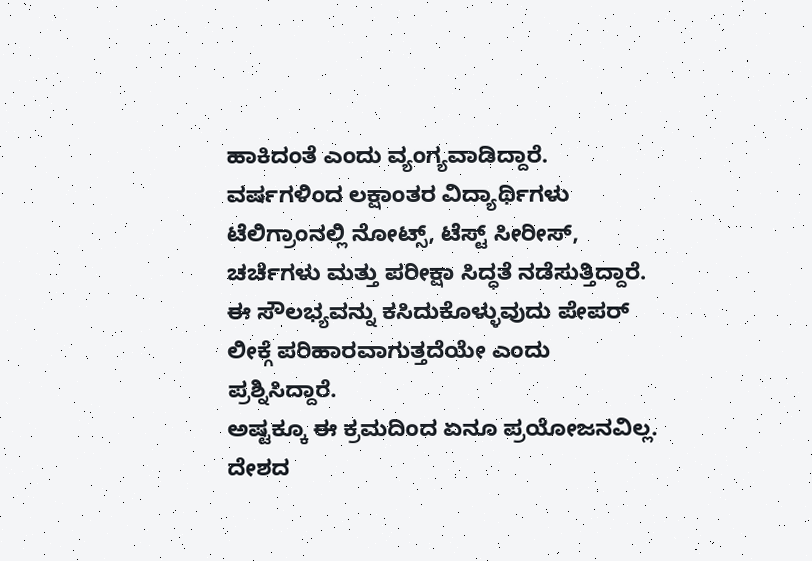ಹಾಕಿದಂತೆ ಎಂದು ವ್ಯಂಗ್ಯವಾಡಿದ್ದಾರೆ. ವರ್ಷಗಳಿಂದ ಲಕ್ಷಾಂತರ ವಿದ್ಯಾರ್ಥಿಗಳು ಟೆಲಿಗ್ರಾಂನಲ್ಲಿ ನೋಟ್ಸ್, ಟೆಸ್ಟ್ ಸೀರೀಸ್, ಚರ್ಚೆಗಳು ಮತ್ತು ಪರೀಕ್ಷಾ ಸಿದ್ಧತೆ ನಡೆಸುತ್ತಿದ್ದಾರೆ. ಈ ಸೌಲಭ್ಯವನ್ನು ಕಸಿದುಕೊಳ್ಳುವುದು ಪೇಪರ್ ಲೀಕ್ಗೆ ಪರಿಹಾರವಾಗುತ್ತದೆಯೇ ಎಂದು ಪ್ರಶ್ನಿಸಿದ್ದಾರೆ.
ಅಷ್ಟಕ್ಕೂ ಈ ಕ್ರಮದಿಂದ ಏನೂ ಪ್ರಯೋಜನವಿಲ್ಲ. ದೇಶದ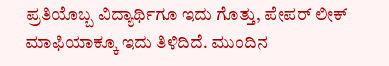ಪ್ರತಿಯೊಬ್ಬ ವಿದ್ಯಾರ್ಥಿಗೂ ಇದು ಗೊತ್ತು, ಪೇಪರ್ ಲೀಕ್ ಮಾಫಿಯಾಕ್ಕೂ ಇದು ತಿಳಿದಿದೆ. ಮುಂದಿನ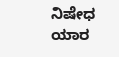ನಿಷೇಧ ಯಾರ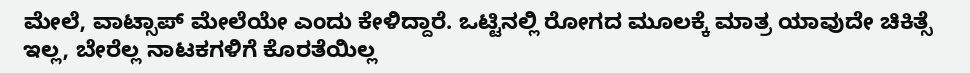ಮೇಲೆ, ವಾಟ್ಸಾಪ್ ಮೇಲೆಯೇ ಎಂದು ಕೇಳಿದ್ದಾರೆ. ಒಟ್ಟಿನಲ್ಲಿ ರೋಗದ ಮೂಲಕ್ಕೆ ಮಾತ್ರ ಯಾವುದೇ ಚಿಕಿತ್ಸೆ ಇಲ್ಲ, ಬೇರೆಲ್ಲ ನಾಟಕಗಳಿಗೆ ಕೊರತೆಯಿಲ್ಲ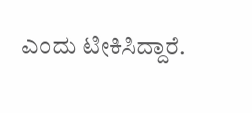ಎಂದು ಟೀಕಿಸಿದ್ದಾರೆ.